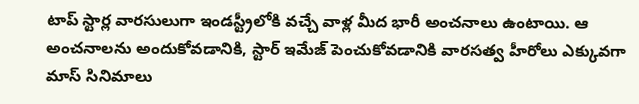టాప్ స్టార్ల వారసులుగా ఇండస్ట్రీలోకి వచ్చే వాళ్ల మీద భారీ అంచనాలు ఉంటాయి. ఆ అంచనాలను అందుకోవడానికి, స్టార్ ఇమేజ్ పెంచుకోవడానికి వారసత్వ హీరోలు ఎక్కువగా మాస్ సినిమాలు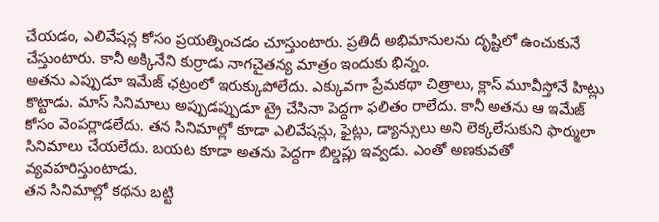చేయడం, ఎలివేషన్ల కోసం ప్రయత్నించడం చూస్తుంటారు. ప్రతిదీ అభిమానులను దృష్టిలో ఉంచుకునే చేస్తుంటారు. కానీ అక్కినేని కుర్రాడు నాగచైతన్య మాత్రం ఇందుకు భిన్నం.
అతను ఎప్పుడూ ఇమేజ్ ఛట్రంలో ఇరుక్కుపోలేదు. ఎక్కువగా ప్రేమకథా చిత్రాలు, క్లాస్ మూవీస్తోనే హిట్లు కొట్టాడు. మాస్ సినిమాలు అప్పుడప్పుడూ ట్రై చేసినా పెద్దగా ఫలితం రాలేదు. కానీ అతను ఆ ఇమేజ్ కోసం వెంపర్లాడలేదు. తన సినిమాల్లో కూడా ఎలివేషన్లు, ఫైట్లు, డ్యాన్సులు అని లెక్కలేసుకుని ఫార్ములా సినిమాలు చేయలేదు. బయట కూడా అతను పెద్దగా బిల్డప్లు ఇవ్వడు. ఎంతో అణకువతో వ్యవహరిస్తుంటాడు.
తన సినిమాల్లో కథను బట్టి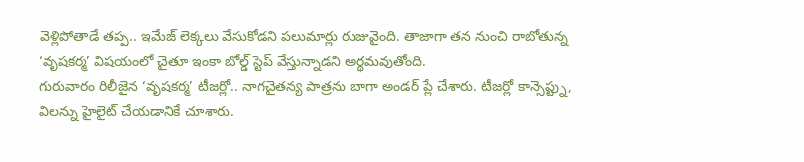వెళ్లిపోతాడే తప్ప.. ఇమేజ్ లెక్కలు వేసుకోడని పలుమార్లు రుజువైంది. తాజాగా తన నుంచి రాబోతున్న ‘వృషకర్మ’ విషయంలో చైతూ ఇంకా బోల్డ్ స్టెప్ వేస్తున్నాడని అర్థమవుతోంది.
గురువారం రిలీజైన ‘వృషకర్మ’ టీజర్లో.. నాగచైతన్య పాత్రను బాగా అండర్ ప్లే చేశారు. టీజర్లో కాన్సెప్ట్ను, విలన్ను హైలైట్ చేయడానికే చూశారు.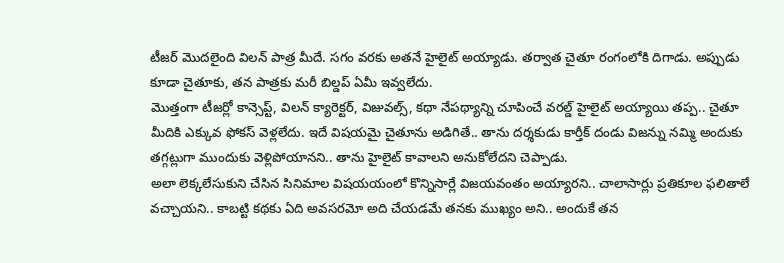టీజర్ మొదలైంది విలన్ పాత్ర మీదే. సగం వరకు అతనే హైలైట్ అయ్యాడు. తర్వాత చైతూ రంగంలోకి దిగాడు. అప్పుడు కూడా చైతూకు, తన పాత్రకు మరీ బిల్డప్ ఏమీ ఇవ్వలేదు.
మొత్తంగా టీజర్లో కాన్సెప్ట్, విలన్ క్యారెక్టర్, విజువల్స్, కథా నేపథ్యాన్ని చూపించే వరల్డ్ హైలైట్ అయ్యాయి తప్ప.. చైతూ మీదికి ఎక్కువ ఫోకస్ వెళ్లలేదు. ఇదే విషయమై చైతూను అడిగితే.. తాను దర్శకుడు కార్తీక్ దండు విజన్ను నమ్మి అందుకు తగ్గట్లుగా ముందుకు వెళ్లిపోయానని.. తాను హైలైట్ కావాలని అనుకోలేదని చెప్పాడు.
అలా లెక్కలేసుకుని చేసిన సినిమాల విషయయంలో కొన్నిసార్లే విజయవంతం అయ్యారని.. చాలాసార్లు ప్రతికూల ఫలితాలే వచ్చాయని.. కాబట్టి కథకు ఏది అవసరమో అది చేయడమే తనకు ముఖ్యం అని.. అందుకే తన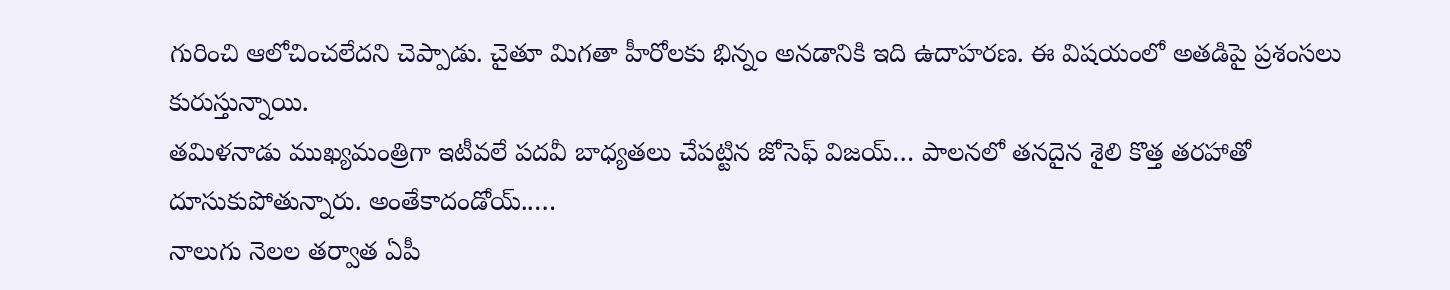గురించి ఆలోచించలేదని చెప్పాడు. చైతూ మిగతా హీరోలకు భిన్నం అనడానికి ఇది ఉదాహరణ. ఈ విషయంలో అతడిపై ప్రశంసలు కురుస్తున్నాయి.
తమిళనాడు ముఖ్యమంత్రిగా ఇటీవలే పదవీ బాధ్యతలు చేపట్టిన జోసెఫ్ విజయ్… పాలనలో తనదైన శైలి కొత్త తరహాతో దూసుకుపోతున్నారు. అంతేకాదండోయ్..…
నాలుగు నెలల తర్వాత ఏపీ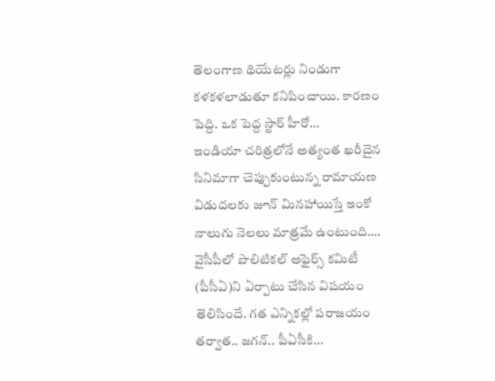తెలంగాణ థియేటర్లు నిండుగా కళకళలాడుతూ కనిపించాయి. కారణం పెద్ది. ఒక పెద్ద స్టార్ హీరో…
ఇండియా చరిత్రలోనే అత్యంత ఖరీదైన సినిమాగా చెప్పుకుంటున్న రామాయణ విడుదలకు జూన్ మినహాయిస్తే ఇంకో నాలుగు నెలలు మాత్రమే ఉంటుంది.…
వైసీపీలో పొలిటికల్ అఫైర్స్ కమిటీ (పీసీఏ)ని ఏర్పాటు చేసిన విషయం తెలిసిందే. గత ఎన్నికల్లో పరాజయం తర్వాత.. జగన్.. పీఏసీకి…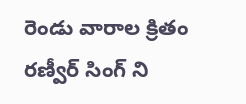రెండు వారాల క్రితం రణ్వీర్ సింగ్ ని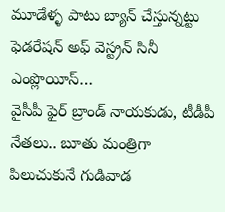మూడేళ్ళ పాటు బ్యాన్ చేస్తున్నట్టు ఫెడరేషన్ అఫ్ వెస్ట్రన్ సినీ ఎంప్లొయీస్…
వైసీపీ ఫైర్ బ్రాండ్ నాయకుడు, టీడీపీ నేతలు.. బూతు మంత్రిగా పిలుచుకునే గుడివాడ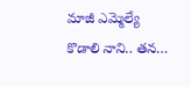మాజీ ఎమ్మెల్యే కొడాలి నాని.. తన…